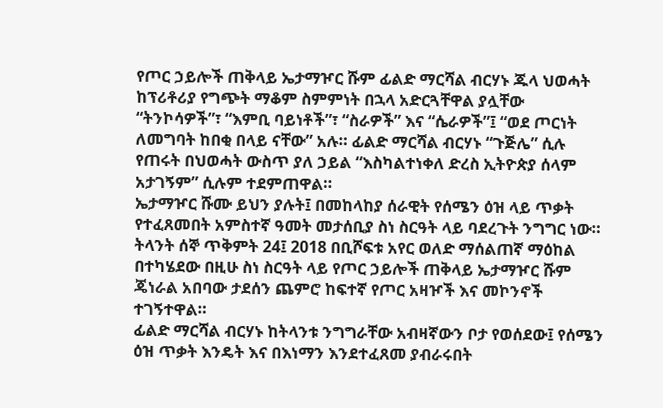የጦር ኃይሎች ጠቅላይ ኤታማዦር ሹም ፊልድ ማርሻል ብርሃኑ ጁላ ህወሓት ከፕሪቶሪያ የግጭት ማቆም ስምምነት በኋላ አድርጓቸዋል ያሏቸው “ትንኮሳዎች”፣ “እምቢ ባይነቶች”፣ “ስራዎች” እና “ሴራዎች”፤ “ወደ ጦርነት ለመግባት ከበቂ በላይ ናቸው” አሉ። ፊልድ ማርሻል ብርሃኑ “ጉጅሌ” ሲሉ የጠሩት በህወሓት ውስጥ ያለ ኃይል “እስካልተነቀለ ድረስ ኢትዮጵያ ሰላም አታገኝም” ሲሉም ተደምጠዋል።
ኤታማዦር ሹሙ ይህን ያሉት፤ በመከላከያ ሰራዊት የሰሜን ዕዝ ላይ ጥቃት የተፈጸመበት አምስተኛ ዓመት መታሰቢያ ስነ ስርዓት ላይ ባደረጉት ንግግር ነው። ትላንት ሰኞ ጥቅምት 24፤ 2018 በቢሾፍቱ አየር ወለድ ማሰልጠኛ ማዕከል በተካሄደው በዚሁ ስነ ስርዓት ላይ የጦር ኃይሎች ጠቅላይ ኤታማዦር ሹም ጄነራል አበባው ታደሰን ጨምሮ ከፍተኛ የጦር አዛዦች እና መኮንኖች ተገኝተዋል።
ፊልድ ማርሻል ብርሃኑ ከትላንቱ ንግግራቸው አብዛኛውን ቦታ የወሰደው፤ የሰሜን ዕዝ ጥቃት እንዴት እና በእነማን እንደተፈጸመ ያብራሩበት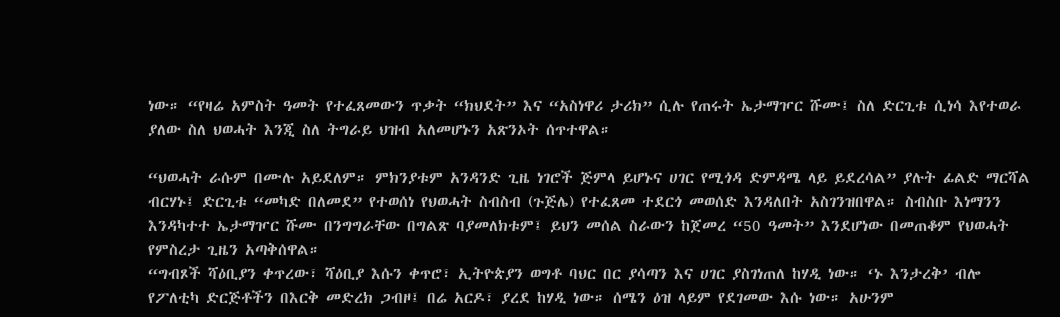ነው። “የዛሬ አምስት ዓመት የተፈጸመውን ጥቃት “ክህደት” እና “አስነዋሪ ታሪክ” ሲሉ የጠሩት ኤታማዦር ሹሙ፤ ስለ ድርጊቱ ሲነሳ እየተወራ ያለው ስለ ህወሓት እንጂ ስለ ትግራይ ህዝብ አለመሆኑን አጽንኦት ሰጥተዋል።

“ህወሓት ራሱም በሙሉ አይደለም። ምክንያቱም አንዳንድ ጊዜ ነገሮች ጅምላ ይሆኑና ሀገር የሚጎዳ ድምዳሜ ላይ ይደረሳል” ያሉት ፊልድ ማርሻል ብርሃኑ፤ ድርጊቱ “መካድ በለመደ” የተወሰነ የህወሓት ስብስብ (ጉጅሌ) የተፈጸመ ተደርጎ መወሰድ እንዳለበት አስገንዝበዋል። ስብስቡ እነማንን እንዳካተተ ኤታማዦር ሹሙ በንግግራቸው በግልጽ ባያመለክቱም፤ ይህን መሰል ስራውን ከጀመረ “50 ዓመት” እንደሆነው በመጠቆም የህወሓት የምስረታ ጊዜን አጣቅሰዋል።
“ግብጾች ሻዕቢያን ቀጥረው፣ ሻዕቢያ እሱን ቀጥሮ፣ ኢትዮጵያን ወግቶ ባህር በር ያሳጣን እና ሀገር ያስገነጠለ ከሃዲ ነው። ‘ኑ እንታረቅ’ ብሎ የፖለቲካ ድርጅቶችን በእርቅ መድረክ ጋብዞ፤ በሬ አርዶ፣ ያረደ ከሃዲ ነው። ሰሜን ዕዝ ላይም የደገመው እሱ ነው። አሁንም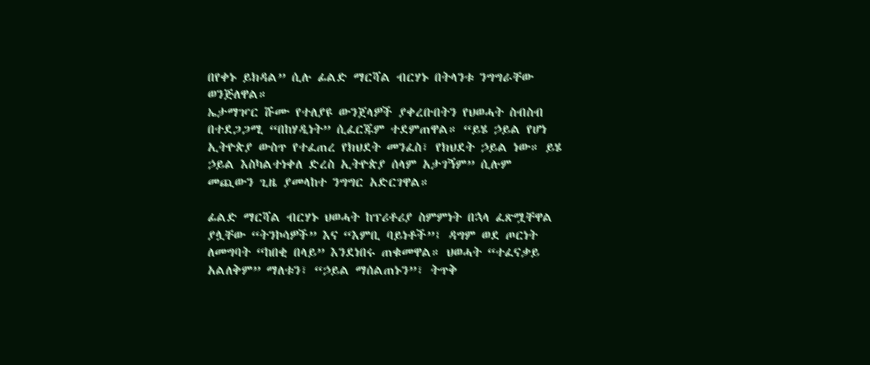በየቀኑ ይክዳል” ሲሉ ፊልድ ማርሻል ብርሃኑ በትላንቱ ንግግራቸው ወንጅለዋል።
ኤታማዦር ሹሙ የተለያዩ ውንጀላዎች ያቀረቡበትን የህወሓት ስብስብ በተደጋጋሚ “በከሃዲነት” ሲፈርጁም ተደምጠዋል። “ይሄ ኃይል የሆነ ኢትዮጵያ ውስጥ የተፈጠረ የክህደት መንፈስ፣ የክህደት ኃይል ነው። ይሄ ኃይል እስካልተነቀለ ድረስ ኢትዮጵያ ሰላም አታገኝም” ሲሉም መጪውን ጊዜ ያመላከተ ንግግር አድርገዋል።

ፊልድ ማርሻል ብርሃኑ ህወሓት ከፕሪቶሪያ ስምምነት በኋላ ፈጽሟቸዋል ያሏቸው “ትንኮሳዎች” እና “እምቢ ባይነቶች”፤ ዳግም ወደ ጦርነት ለመግባት “ከበቂ በላይ” እንደነበሩ ጠቁመዋል። ህወሓት “ተፈናቃይ አልለቅም” ማለቱን፣ “ኃይል ማሰልጠኑን”፣ ትጥቅ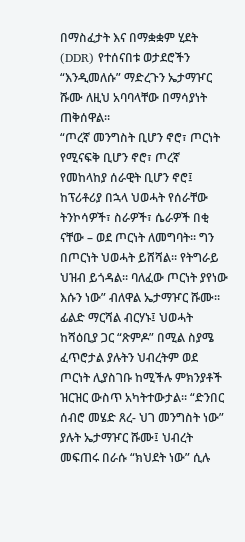በማስፈታት እና በማቋቋም ሂደት (DDR) የተሰናበቱ ወታደሮችን “እንዲመለሱ” ማድረጉን ኤታማዦር ሹሙ ለዚህ አባባላቸው በማሳያነት ጠቅሰዋል።
“ጦረኛ መንግስት ቢሆን ኖሮ፣ ጦርነት የሚናፍቅ ቢሆን ኖሮ፣ ጦረኛ የመከላከያ ሰራዊት ቢሆን ኖሮ፤ ከፕሪቶሪያ በኋላ ህወሓት የሰራቸው ትንኮሳዎች፣ ስራዎች፣ ሴራዎች በቂ ናቸው – ወደ ጦርነት ለመግባት። ግን በጦርነት ህወሓት ይሸሻል። የትግራይ ህዝብ ይጎዳል። ባለፈው ጦርነት ያየነው እሱን ነው” ብለዋል ኤታማዦር ሹሙ።
ፊልድ ማርሻል ብርሃኑ፤ ህወሓት ከሻዕቢያ ጋር “ጽምዶ” በሚል ስያሜ ፈጥሮታል ያሉትን ህብረትም ወደ ጦርነት ሊያስገቡ ከሚችሉ ምክንያቶች ዝርዝር ውስጥ አካትተውታል። “ድንበር ሰብሮ መሄድ ጸረ- ህገ መንግስት ነው” ያሉት ኤታማዦር ሹሙ፤ ህብረት መፍጠሩ በራሱ “ክህደት ነው” ሲሉ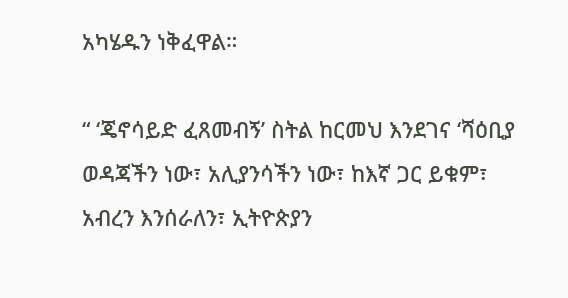አካሄዱን ነቅፈዋል።

“ ‘ጄኖሳይድ ፈጸመብኝ’ ስትል ከርመህ እንደገና ‘ሻዕቢያ ወዳጃችን ነው፣ አሊያንሳችን ነው፣ ከእኛ ጋር ይቁም፣ አብረን እንሰራለን፣ ኢትዮጵያን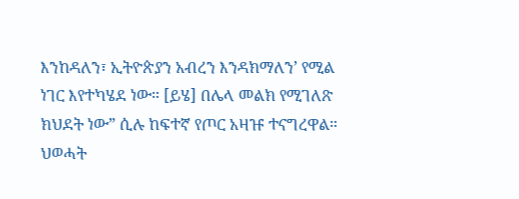እንከዳለን፣ ኢትዮጵያን አብረን እንዳክማለን’ የሚል ነገር እየተካሄደ ነው። [ይሄ] በሌላ መልክ የሚገለጽ ክህደት ነው” ሲሉ ከፍተኛ የጦር አዛዡ ተናግረዋል።
ህወሓት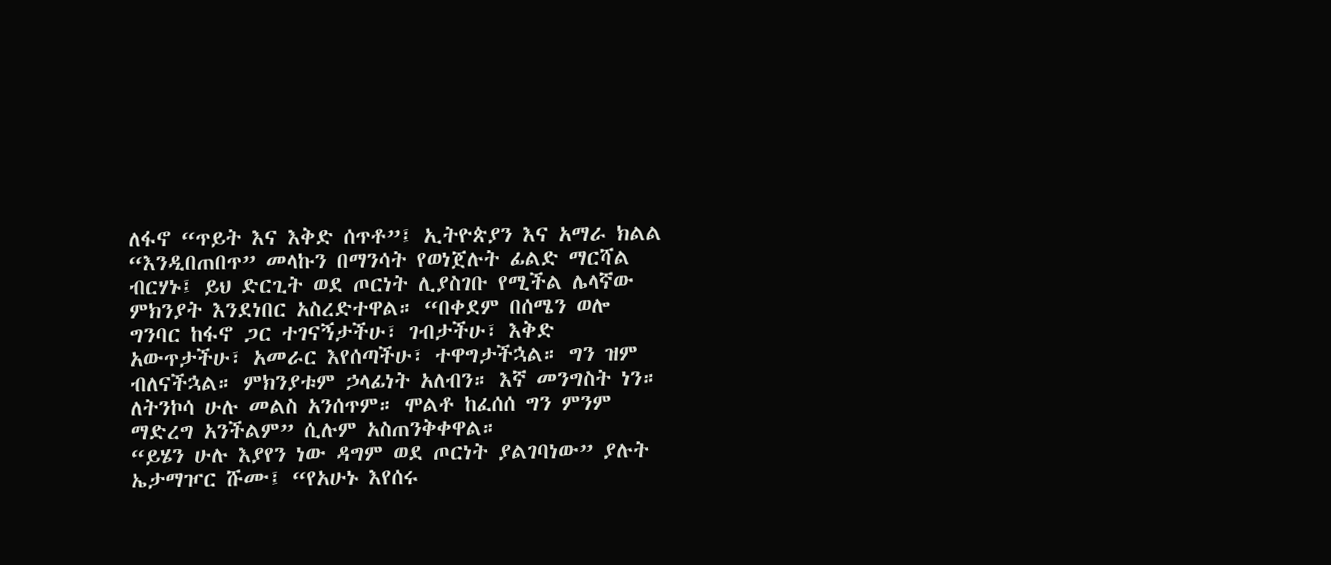ለፋኖ “ጥይት እና እቅድ ሰጥቶ”፤ ኢትዮጵያን እና አማራ ክልል “እንዲበጠበጥ” መላኩን በማንሳት የወነጀሉት ፊልድ ማርሻል ብርሃኑ፤ ይህ ድርጊት ወደ ጦርነት ሊያስገቡ የሚችል ሌላኛው ምክንያት እንደነበር አስረድተዋል። “በቀደም በሰሜን ወሎ ግንባር ከፋኖ ጋር ተገናኝታችሁ፣ ገብታችሁ፣ እቅድ አውጥታችሁ፣ አመራር እየሰጣችሁ፣ ተዋግታችኋል። ግን ዝም ብለናችኋል። ምክንያቱም ኃላፊነት አለብን። እኛ መንግስት ነን። ለትንኮሳ ሁሉ መልስ አንሰጥም። ሞልቶ ከፈሰሰ ግን ምንም ማድረግ አንችልም” ሲሉም አስጠንቅቀዋል።
“ይሄን ሁሉ እያየን ነው ዳግም ወደ ጦርነት ያልገባነው” ያሉት ኤታማዦር ሹሙ፤ “የአሁኑ እየሰሩ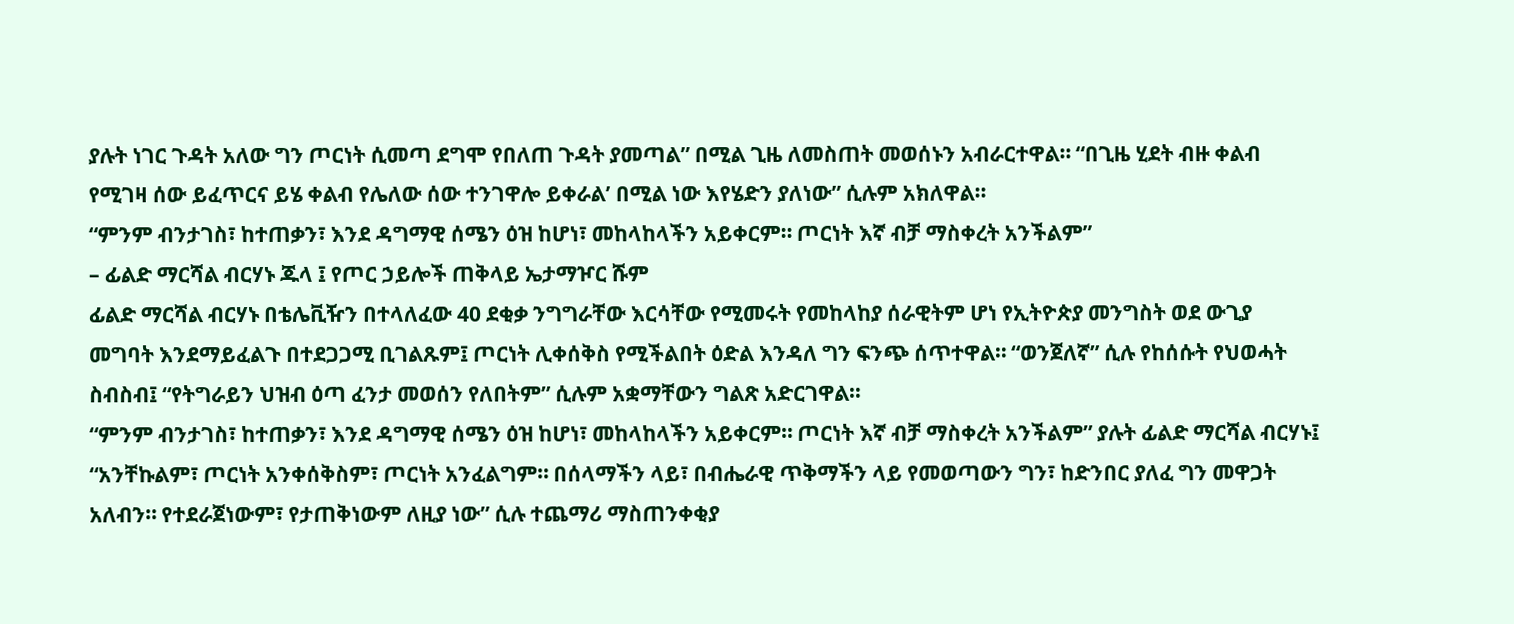ያሉት ነገር ጉዳት አለው ግን ጦርነት ሲመጣ ደግሞ የበለጠ ጉዳት ያመጣል” በሚል ጊዜ ለመስጠት መወሰኑን አብራርተዋል። “በጊዜ ሂደት ብዙ ቀልብ የሚገዛ ሰው ይፈጥርና ይሄ ቀልብ የሌለው ሰው ተንገዋሎ ይቀራል’ በሚል ነው እየሄድን ያለነው” ሲሉም አክለዋል።
“ምንም ብንታገስ፣ ከተጠቃን፣ እንደ ዳግማዊ ሰሜን ዕዝ ከሆነ፣ መከላከላችን አይቀርም። ጦርነት እኛ ብቻ ማስቀረት አንችልም”
– ፊልድ ማርሻል ብርሃኑ ጁላ ፤ የጦር ኃይሎች ጠቅላይ ኤታማዦር ሹም
ፊልድ ማርሻል ብርሃኑ በቴሌቪዥን በተላለፈው 40 ደቂቃ ንግግራቸው እርሳቸው የሚመሩት የመከላከያ ሰራዊትም ሆነ የኢትዮጵያ መንግስት ወደ ውጊያ መግባት እንደማይፈልጉ በተደጋጋሚ ቢገልጹም፤ ጦርነት ሊቀሰቅስ የሚችልበት ዕድል እንዳለ ግን ፍንጭ ሰጥተዋል። “ወንጀለኛ” ሲሉ የከሰሱት የህወሓት ስብስብ፤ “የትግራይን ህዝብ ዕጣ ፈንታ መወሰን የለበትም” ሲሉም አቋማቸውን ግልጽ አድርገዋል።
“ምንም ብንታገስ፣ ከተጠቃን፣ እንደ ዳግማዊ ሰሜን ዕዝ ከሆነ፣ መከላከላችን አይቀርም። ጦርነት እኛ ብቻ ማስቀረት አንችልም” ያሉት ፊልድ ማርሻል ብርሃኑ፤ “አንቸኩልም፣ ጦርነት አንቀሰቅስም፣ ጦርነት አንፈልግም። በሰላማችን ላይ፣ በብሔራዊ ጥቅማችን ላይ የመወጣውን ግን፣ ከድንበር ያለፈ ግን መዋጋት አለብን። የተደራጀነውም፣ የታጠቅነውም ለዚያ ነው” ሲሉ ተጨማሪ ማስጠንቀቂያ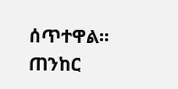ሰጥተዋል።
ጠንከር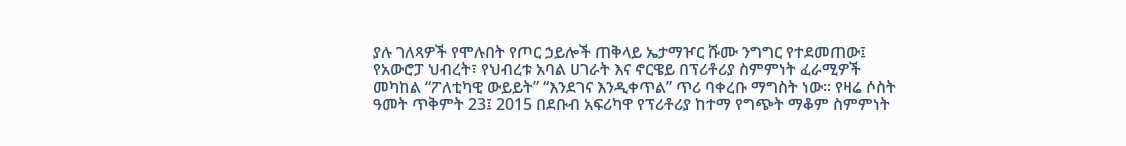ያሉ ገለጻዎች የሞሉበት የጦር ኃይሎች ጠቅላይ ኤታማዦር ሹሙ ንግግር የተደመጠው፤ የአውሮፓ ህብረት፣ የህብረቱ አባል ሀገራት እና ኖርዌይ በፕሪቶሪያ ስምምነት ፈራሚዎች መካከል “ፖለቲካዊ ውይይት” “እንደገና እንዲቀጥል” ጥሪ ባቀረቡ ማግስት ነው። የዛሬ ሶስት ዓመት ጥቅምት 23፤ 2015 በደቡብ አፍሪካዋ የፕሪቶሪያ ከተማ የግጭት ማቆም ስምምነት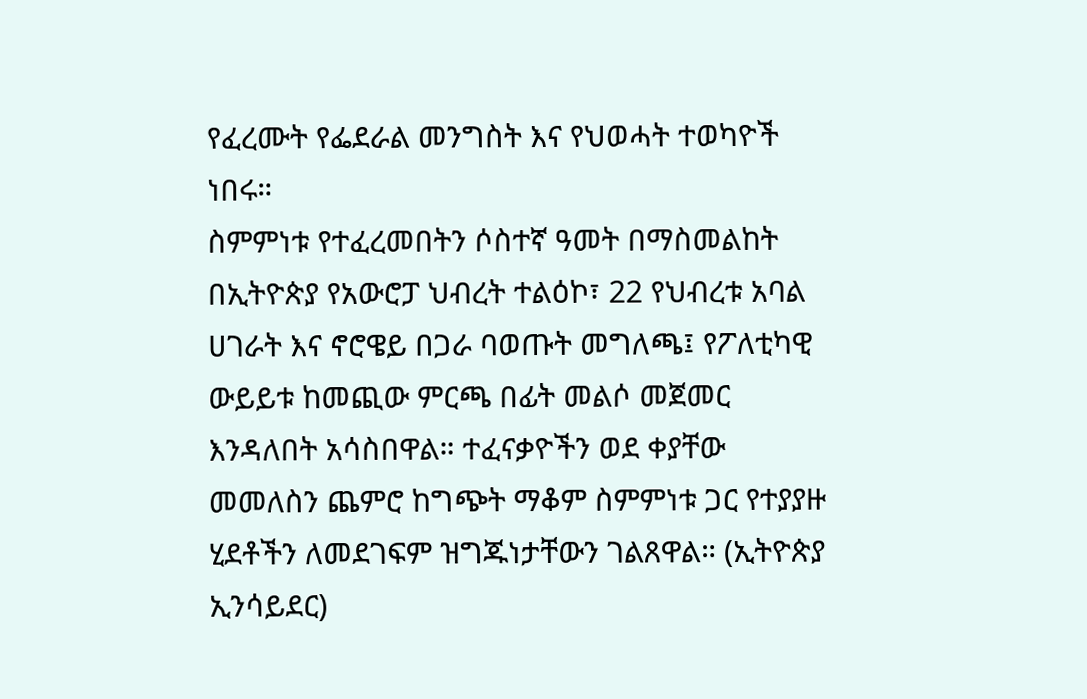የፈረሙት የፌደራል መንግስት እና የህወሓት ተወካዮች ነበሩ።
ስምምነቱ የተፈረመበትን ሶስተኛ ዓመት በማስመልከት በኢትዮጵያ የአውሮፓ ህብረት ተልዕኮ፣ 22 የህብረቱ አባል ሀገራት እና ኖሮዌይ በጋራ ባወጡት መግለጫ፤ የፖለቲካዊ ውይይቱ ከመጪው ምርጫ በፊት መልሶ መጀመር እንዳለበት አሳስበዋል። ተፈናቃዮችን ወደ ቀያቸው መመለስን ጨምሮ ከግጭት ማቆም ስምምነቱ ጋር የተያያዙ ሂደቶችን ለመደገፍም ዝግጁነታቸውን ገልጸዋል። (ኢትዮጵያ ኢንሳይደር)